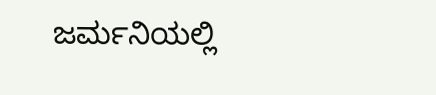ಜರ್ಮನಿಯಲ್ಲಿ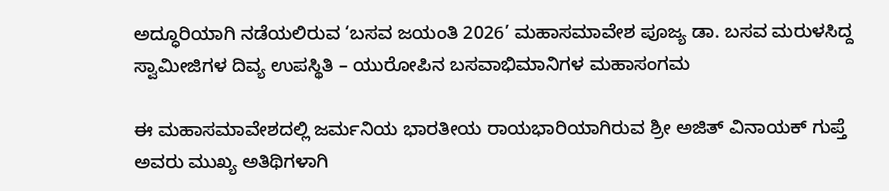ಅದ್ಧೂರಿಯಾಗಿ ನಡೆಯಲಿರುವ ‘ಬಸವ ಜಯಂತಿ 2026’ ಮಹಾಸಮಾವೇಶ ಪೂಜ್ಯ ಡಾ. ಬಸವ ಮರುಳಸಿದ್ದ ಸ್ವಾಮೀಜಿಗಳ ದಿವ್ಯ ಉಪಸ್ಥಿತಿ – ಯುರೋಪಿನ ಬಸವಾಭಿಮಾನಿಗಳ ಮಹಾಸಂಗಮ

ಈ ಮಹಾಸಮಾವೇಶದಲ್ಲಿ ಜರ್ಮನಿಯ ಭಾರತೀಯ ರಾಯಭಾರಿಯಾಗಿರುವ ಶ್ರೀ ಅಜಿತ್ ವಿನಾಯಕ್ ಗುಪ್ತೆ ಅವರು ಮುಖ್ಯ ಅತಿಥಿಗಳಾಗಿ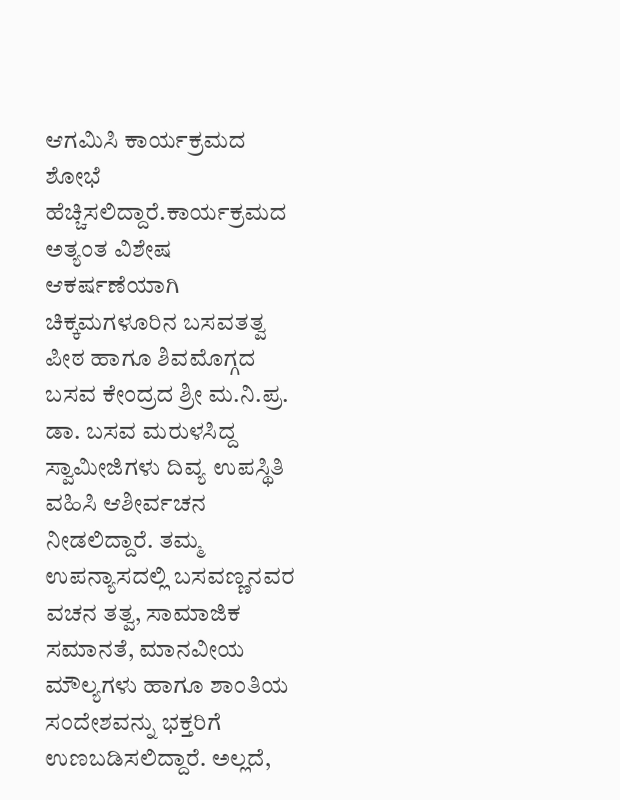ಆಗಮಿಸಿ ಕಾರ್ಯಕ್ರಮದ ಶೋಭೆ ಹೆಚ್ಚಿಸಲಿದ್ದಾರೆ.ಕಾರ್ಯಕ್ರಮದ ಅತ್ಯಂತ ವಿಶೇಷ ಆಕರ್ಷಣೆಯಾಗಿ ಚಿಕ್ಕಮಗಳೂರಿನ ಬಸವತತ್ವ ಪೀಠ ಹಾಗೂ ಶಿವಮೊಗ್ಗದ ಬಸವ ಕೇಂದ್ರದ ಶ್ರೀ ಮ.ನಿ.ಪ್ರ. ಡಾ. ಬಸವ ಮರುಳಸಿದ್ದ ಸ್ವಾಮೀಜಿಗಳು ದಿವ್ಯ ಉಪಸ್ಥಿತಿ ವಹಿಸಿ ಆಶೀರ್ವಚನ ನೀಡಲಿದ್ದಾರೆ. ತಮ್ಮ ಉಪನ್ಯಾಸದಲ್ಲಿ ಬಸವಣ್ಣನವರ ವಚನ ತತ್ವ, ಸಾಮಾಜಿಕ ಸಮಾನತೆ, ಮಾನವೀಯ ಮೌಲ್ಯಗಳು ಹಾಗೂ ಶಾಂತಿಯ ಸಂದೇಶವನ್ನು ಭಕ್ತರಿಗೆ ಉಣಬಡಿಸಲಿದ್ದಾರೆ. ಅಲ್ಲದೆ,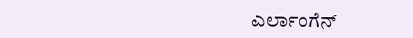ಎರ್ಲಾಂಗೆನ್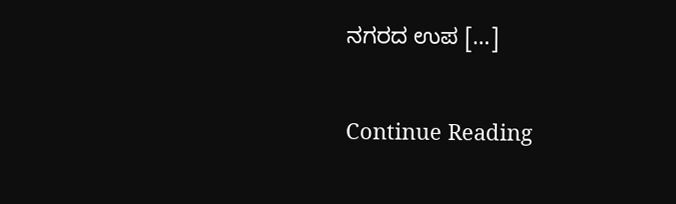ನಗರದ ಉಪ […]

Continue Reading